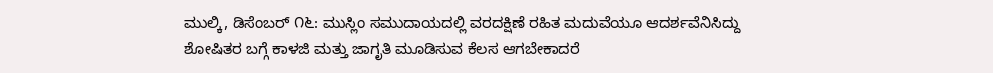ಮುಲ್ಕಿ, ಡಿಸೆಂಬರ್ ೧೬: ಮುಸ್ಲಿಂ ಸಮುದಾಯದಲ್ಲಿ ವರದಕ್ಷಿಣೆ ರಹಿತ ಮದುವೆಯೂ ಆದರ್ಶವೆನಿಸಿದ್ದು ಶೋಷಿತರ ಬಗ್ಗೆ ಕಾಳಜಿ ಮತ್ತು ಜಾಗೃತಿ ಮೂಡಿಸುವ ಕೆಲಸ ಆಗಬೇಕಾದರೆ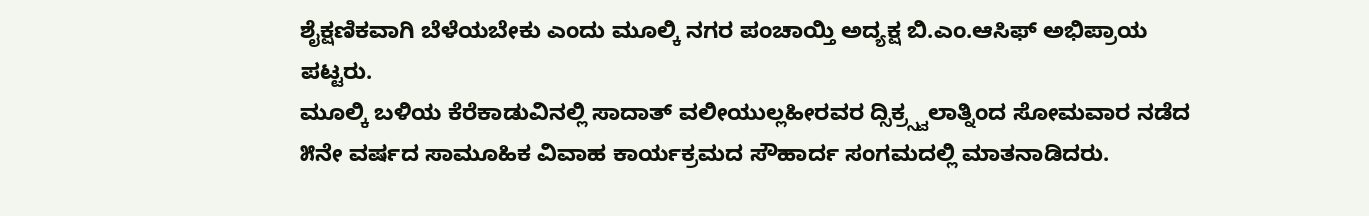ಶೈಕ್ಷಣಿಕವಾಗಿ ಬೆಳೆಯಬೇಕು ಎಂದು ಮೂಲ್ಕಿ ನಗರ ಪಂಚಾಯ್ತಿ ಅದ್ಯಕ್ಷ ಬಿ.ಎಂ.ಆಸಿಫ್ ಅಭಿಪ್ರಾಯ ಪಟ್ಟರು.
ಮೂಲ್ಕಿ ಬಳಿಯ ಕೆರೆಕಾಡುವಿನಲ್ಲಿ ಸಾದಾತ್ ವಲೀಯುಲ್ಲಹೀರವರ ದ್ಸಿಕ್ರ್ಸ್ವಲಾತ್ನಿಂದ ಸೋಮವಾರ ನಡೆದ ೫ನೇ ವರ್ಷದ ಸಾಮೂಹಿಕ ವಿವಾಹ ಕಾರ್ಯಕ್ರಮದ ಸೌಹಾರ್ದ ಸಂಗಮದಲ್ಲಿ ಮಾತನಾಡಿದರು.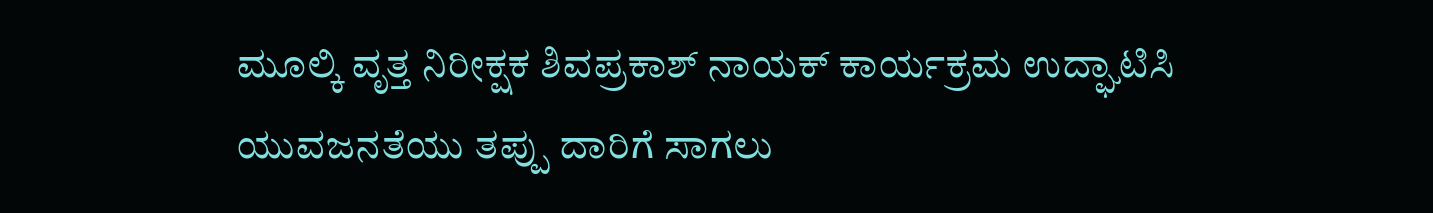ಮೂಲ್ಕಿ ವೃತ್ತ ನಿರೀಕ್ಷಕ ಶಿವಪ್ರಕಾಶ್ ನಾಯಕ್ ಕಾರ್ಯಕ್ರಮ ಉದ್ಘಾಟಿಸಿ ಯುವಜನತೆಯು ತಪ್ಪು ದಾರಿಗೆ ಸಾಗಲು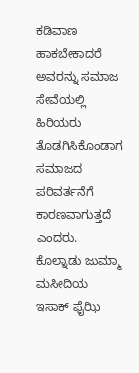ಕಡಿವಾಣ ಹಾಕಬೇಕಾದರೆ ಅವರನ್ನು ಸಮಾಜ ಸೇವೆಯಲ್ಲಿ ಹಿರಿಯರು ತೊಡಗಿಸಿಕೊಂಡಾಗ ಸಮಾಜದ ಪರಿವರ್ತನೆಗೆ ಕಾರಣವಾಗುತ್ತದೆ ಎಂದರು.
ಕೊಲ್ನಾಡು ಜುಮ್ಮಾ ಮಸೀದಿಯ ಇಸಾಕ್ ಫೈಝಿ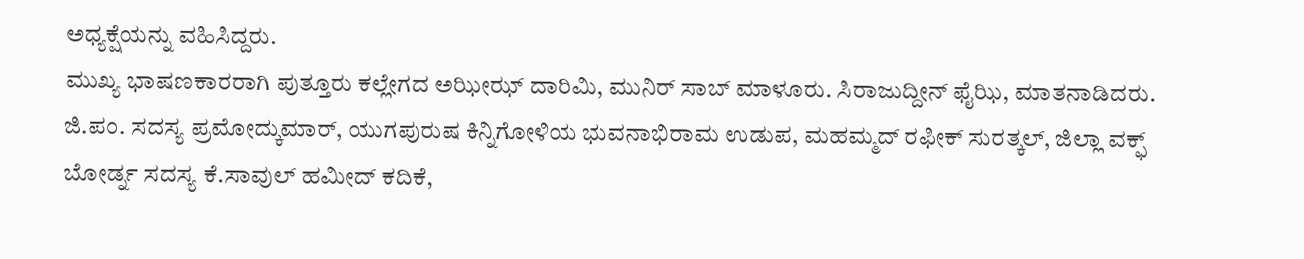ಅಧ್ಯಕ್ಷೆಯನ್ನು ವಹಿಸಿದ್ದರು.
ಮುಖ್ಯ ಭಾಷಣಕಾರರಾಗಿ ಪುತ್ತೂರು ಕಲ್ಲೇಗದ ಅಝೀಝ್ ದಾರಿಮಿ, ಮುನಿರ್ ಸಾಬ್ ಮಾಳೂರು. ಸಿರಾಜುದ್ದೀನ್ ಫೈಝಿ, ಮಾತನಾಡಿದರು.
ಜಿ.ಪಂ. ಸದಸ್ಯ ಪ್ರಮೋದ್ಕುಮಾರ್, ಯುಗಪುರುಷ ಕಿನ್ನಿಗೋಳಿಯ ಭುವನಾಭಿರಾಮ ಉಡುಪ, ಮಹಮ್ಮದ್ ರಫೀಕ್ ಸುರತ್ಕಲ್, ಜಿಲ್ಲಾ ವಕ್ಫ್ ಬೋರ್ಡ್ನ ಸದಸ್ಯ ಕೆ.ಸಾವುಲ್ ಹಮೀದ್ ಕದಿಕೆ,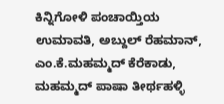ಕಿನ್ನಿಗೋಳಿ ಪಂಚಾಯ್ತಿಯ ಉಮಾವತಿ, ಅಬ್ದುಲ್ ರೆಹಮಾನ್, ಎಂ.ಕೆ.ಮಹಮ್ಮದ್ ಕೆರೆಕಾಡು, ಮಹಮ್ಮದ್ ಪಾಷಾ ತೀರ್ಥಹಳ್ಳಿ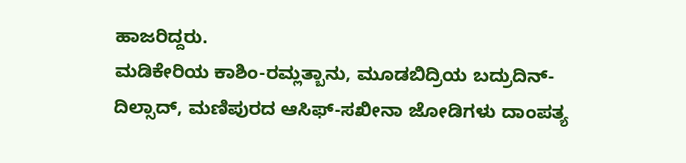ಹಾಜರಿದ್ದರು.
ಮಡಿಕೇರಿಯ ಕಾಶಿಂ-ರಮ್ಲತ್ಬಾನು, ಮೂಡಬಿದ್ರಿಯ ಬದ್ರುದಿನ್-ದಿಲ್ಸಾದ್, ಮಣಿಪುರದ ಆಸಿಫ್-ಸಖೀನಾ ಜೋಡಿಗಳು ದಾಂಪತ್ಯ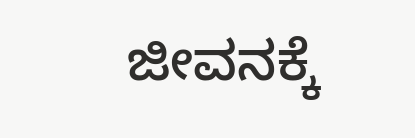ಜೀವನಕ್ಕೆ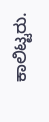ಕಾಲಿಟ್ಟರು.